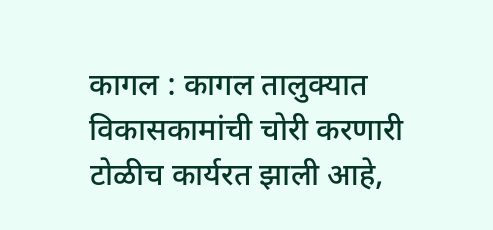कागल : कागल तालुक्यात विकासकामांची चोरी करणारी टोळीच कार्यरत झाली आहे,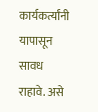कार्यकर्त्यांनी यापासून सावध राहावे. असे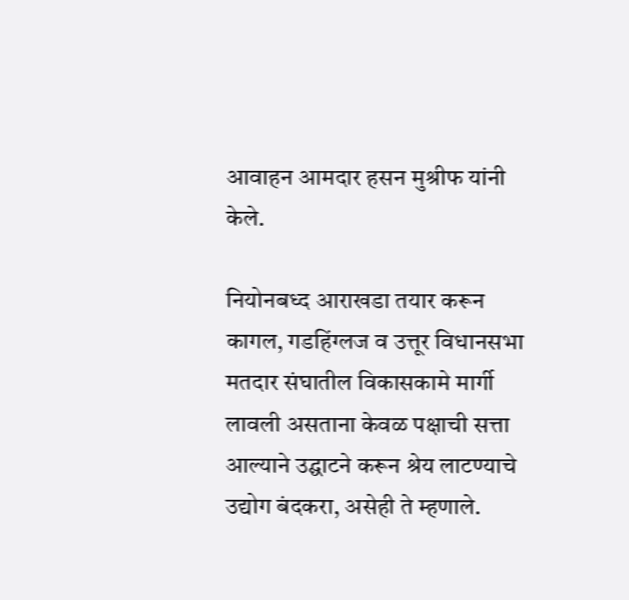आवाहन आमदार हसन मुश्रीफ यांनी केले.

नियोनबध्द आराखडा तयार करून कागल, गडहिंग्लज व उत्तूर विधानसभा मतदार संघातील विकासकामे मार्गी लावली असताना केवळ पक्षाची सत्ता आल्याने उद्घाटने करून श्रेय लाटण्याचे उद्योग बंदकरा, असेही ते म्हणाले.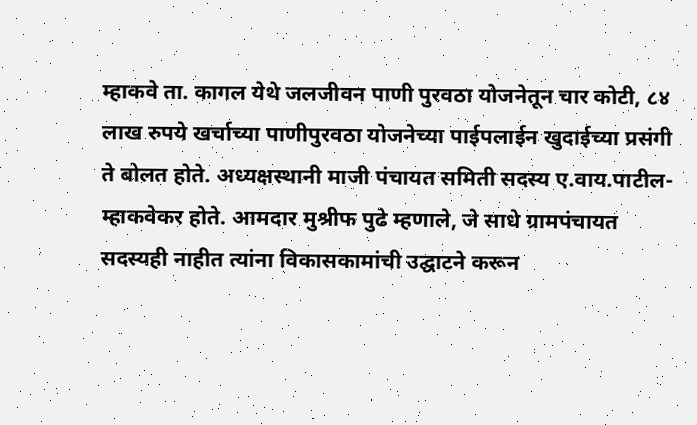म्हाकवे ता. कागल येथे जलजीवन पाणी पुरवठा योजनेतून चार कोटी, ८४ लाख रुपये खर्चाच्या पाणीपुरवठा योजनेच्या पाईपलाईन खुदाईच्या प्रसंगी ते बोलत होते. अध्यक्षस्थानी माजी पंचायत समिती सदस्य ए.वाय.पाटील-म्हाकवेकर होते. आमदार मुश्रीफ पुढे म्हणाले, जे साधे ग्रामपंचायत सदस्यही नाहीत त्यांना विकासकामांची उद्घाटने करून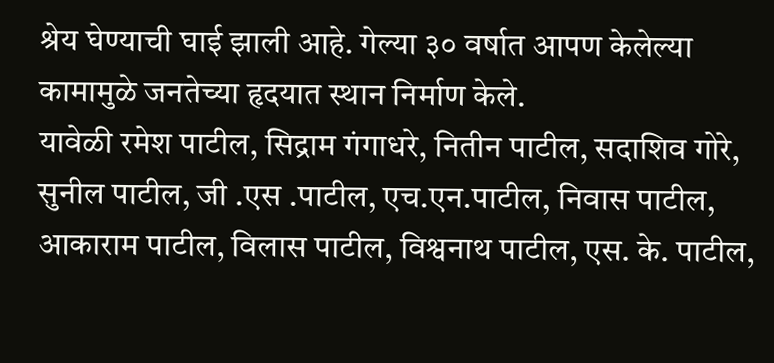श्रेय घेण्याची घाई झाली आहे. गेल्या ३० वर्षात आपण केलेल्या कामामुळे जनतेच्या हृदयात स्थान निर्माण केले.
यावेळी रमेश पाटील, सिद्राम गंगाधरे, नितीन पाटील, सदाशिव गोरे, सुनील पाटील, जी .एस .पाटील, एच.एन.पाटील, निवास पाटील, आकाराम पाटील, विलास पाटील, विश्वनाथ पाटील, एस. के. पाटील,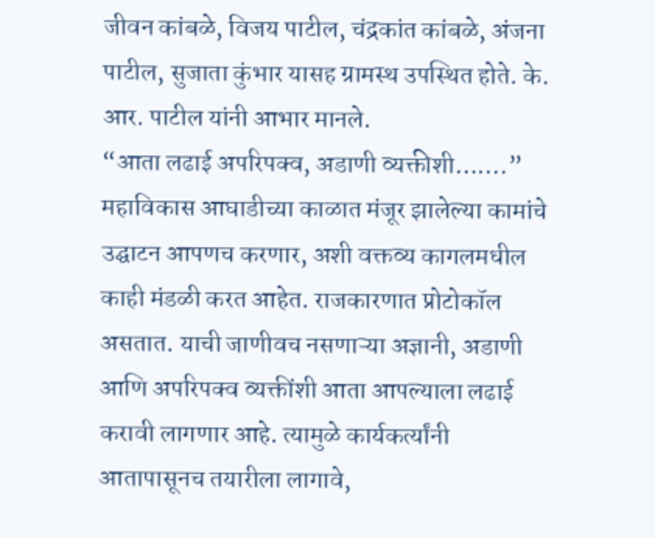जीवन कांबळे, विजय पाटील, चंद्रकांत कांबळे, अंजना पाटील, सुजाता कुंभार यासह ग्रामस्थ उपस्थित होते. के. आर. पाटील यांनी आभार मानले.
“आता लढाई अपरिपक्व, अडाणी व्यक्तीशी…….” महाविकास आघाडीच्या काळात मंजूर झालेल्या कामांचे उद्घाटन आपणच करणार, अशी वक्तव्य कागलमधील काही मंडळी करत आहेत. राजकारणात प्रोटोकॉल असतात. याची जाणीवच नसणाऱ्या अज्ञानी, अडाणी आणि अपरिपक्व व्यक्तींशी आता आपल्याला लढाई करावी लागणार आहे. त्यामुळे कार्यकर्त्यांनी आतापासूनच तयारीला लागावे,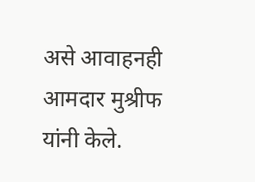असे आवाहनही आमदार मुश्रीफ यांनी केले.